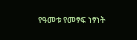የዓመቱ የመፃፍ ነፃነት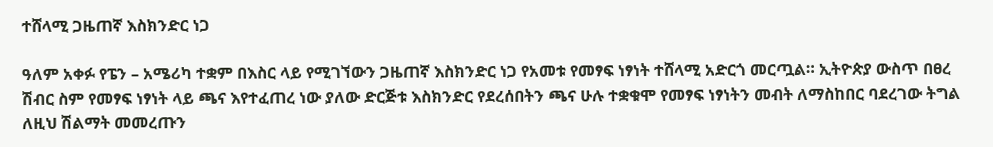ተሸላሚ ጋዜጠኛ እስክንድር ነጋ

ዓለም አቀፉ የፔን – አሜሪካ ተቋም በእስር ላይ የሚገኘውን ጋዜጠኛ እስክንድር ነጋ የአመቱ የመፃፍ ነፃነት ተሸላሚ አድርጎ መርጧል። ኢትዮጵያ ውስጥ በፀረ ሽብር ስም የመፃፍ ነፃነት ላይ ጫና እየተፈጠረ ነው ያለው ድርጅቱ እስክንድር የደረሰበትን ጫና ሁሉ ተቋቁሞ የመፃፍ ነፃነትን መብት ለማስከበር ባደረገው ትግል ለዚህ ሽልማት መመረጡን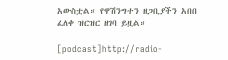አውስቷል። የዋሽንግተን ዘጋቢያችን አበበ ፈለቀ ዝርዝር ዘገባ ይዟል።

[podcast]http://radio-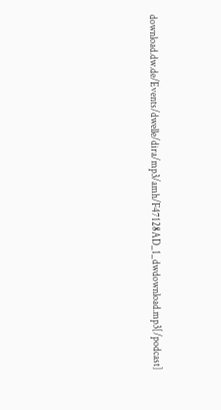download.dw.de/Events/dwelle/dira/mp3/amh/F47128AD_1_dwdownload.mp3[/podcast]